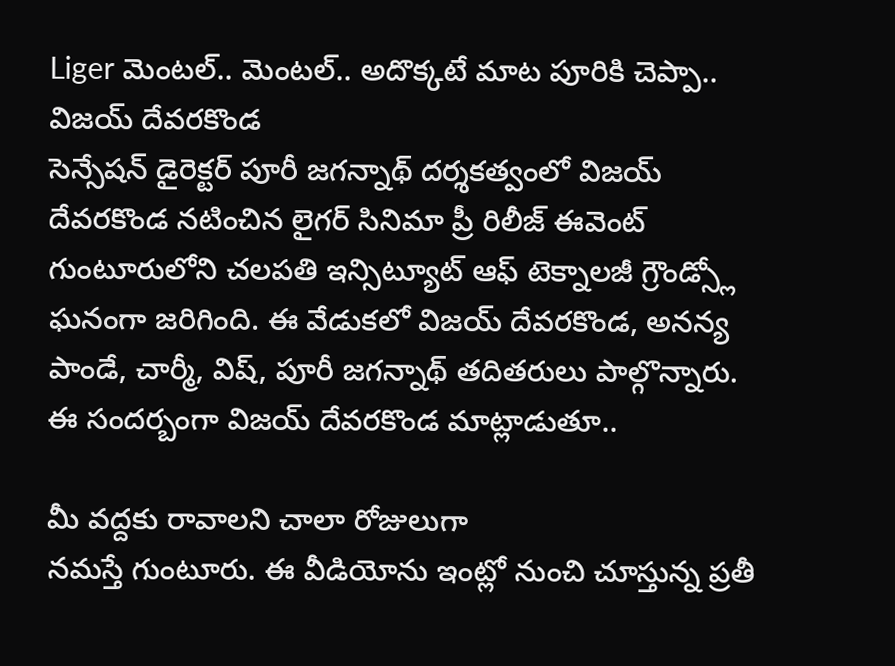Liger మెంటల్.. మెంటల్.. అదొక్కటే మాట పూరికి చెప్పా.. విజయ్ దేవరకొండ
సెన్సేషన్ డైరెక్టర్ పూరీ జగన్నాథ్ దర్శకత్వంలో విజయ్ దేవరకొండ నటించిన లైగర్ సినిమా ప్రీ రిలీజ్ ఈవెంట్ గుంటూరులోని చలపతి ఇన్సిట్యూట్ ఆఫ్ టెక్నాలజీ గ్రౌండ్స్లో ఘనంగా జరిగింది. ఈ వేడుకలో విజయ్ దేవరకొండ, అనన్య పాండే, చార్మీ, విష్, పూరీ జగన్నాథ్ తదితరులు పాల్గొన్నారు. ఈ సందర్బంగా విజయ్ దేవరకొండ మాట్లాడుతూ..

మీ వద్దకు రావాలని చాలా రోజులుగా
నమస్తే గుంటూరు. ఈ వీడియోను ఇంట్లో నుంచి చూస్తున్న ప్రతీ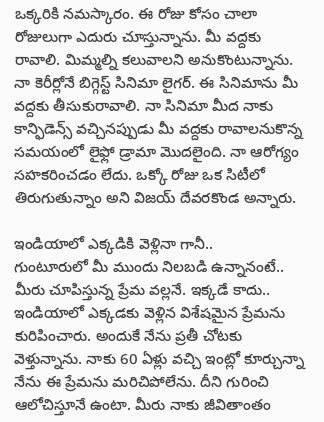ఒక్కరికి నమస్కారం. ఈ రోజు కోసం చాలా రోజులుగా ఎదురు చూస్తున్నాను. మీ వద్దకు రావాలి. మిమ్మల్ని కలువాలని అనుకొంటున్నాను. నా కెరీర్లోనే బిగ్గెస్ట్ సినిమా లైగర్. ఈ సినిమాను మీ వద్దకు తీసుకురావాలి. నా సినిమా మీద నాకు కాన్ఫిడెన్స్ వచ్చినప్పుడు మీ వద్దకు రావాలనుకొన్న సమయంలో లైఫ్లో డ్రామా మొదలైంది. నా ఆరోగ్యం సహకరించడం లేదు. ఒక్కో రోజు ఒక సిటీలో తిరుగుతున్నాం అని విజయ్ దేవరకొండ అన్నారు.

ఇండియాలో ఎక్కడికి వెళ్లినా గానీ..
గుంటూరులో మీ ముందు నిలబడి ఉన్నానంటే.. మీరు చూపిస్తున్న ప్రేమ వల్లనే. ఇక్కడే కాదు.. ఇండియాలో ఎక్కడకు వెళ్లిన విశేషమైన ప్రేమను కురిపించారు. అందుకే నేను ప్రతీ చోటకు వెళ్తున్నాను. నాకు 60 ఏళ్లు వచ్చి ఇంట్లో కూర్చున్నా నేను ఈ ప్రేమను మరిచిపోలేను. దీని గురించి ఆలోచిస్తూనే ఉంటా. మీరు నాకు జీవితాంతం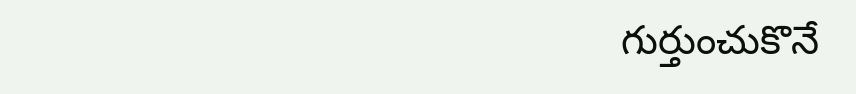గుర్తుంచుకొనే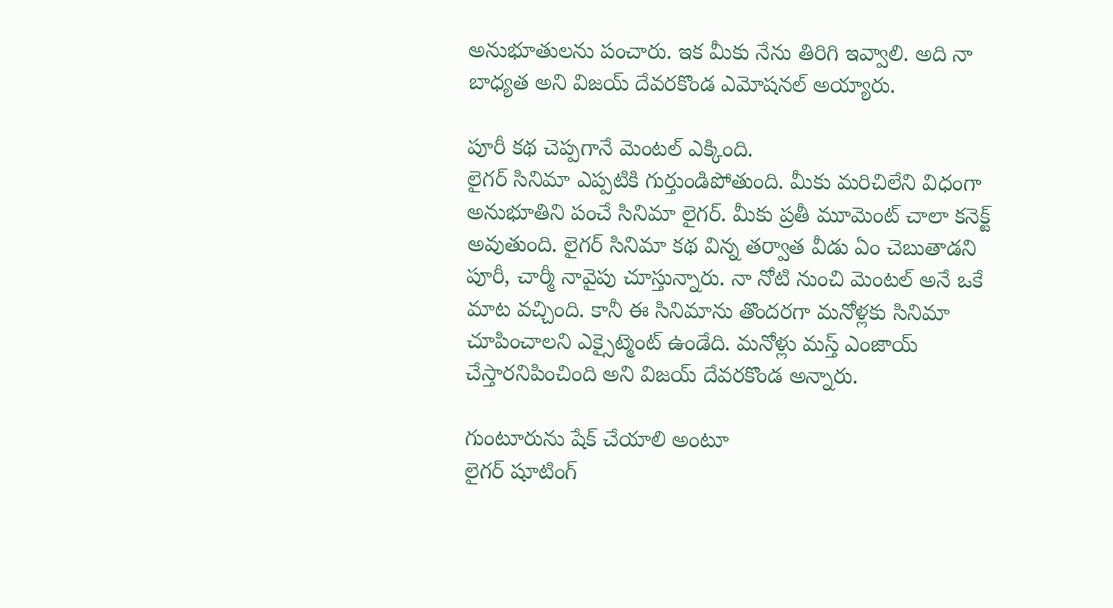అనుభూతులను పంచారు. ఇక మీకు నేను తిరిగి ఇవ్వాలి. అది నా బాధ్యత అని విజయ్ దేవరకొండ ఎమోషనల్ అయ్యారు.

పూరీ కథ చెప్పగానే మెంటల్ ఎక్కింది.
లైగర్ సినిమా ఎప్పటికి గుర్తుండిపోతుంది. మీకు మరిచిలేని విధంగా అనుభూతిని పంచే సినిమా లైగర్. మీకు ప్రతీ మూమెంట్ చాలా కనెక్ట్ అవుతుంది. లైగర్ సినిమా కథ విన్న తర్వాత వీడు ఏం చెబుతాడని పూరీ, చార్మీ నావైపు చూస్తున్నారు. నా నోటి నుంచి మెంటల్ అనే ఒకే మాట వచ్చింది. కానీ ఈ సినిమాను తొందరగా మనోళ్లకు సినిమా చూపించాలని ఎక్సైట్మెంట్ ఉండేది. మనోళ్లు మస్త్ ఎంజాయ్ చేస్తారనిపించింది అని విజయ్ దేవరకొండ అన్నారు.

గుంటూరును షేక్ చేయాలి అంటూ
లైగర్ షూటింగ్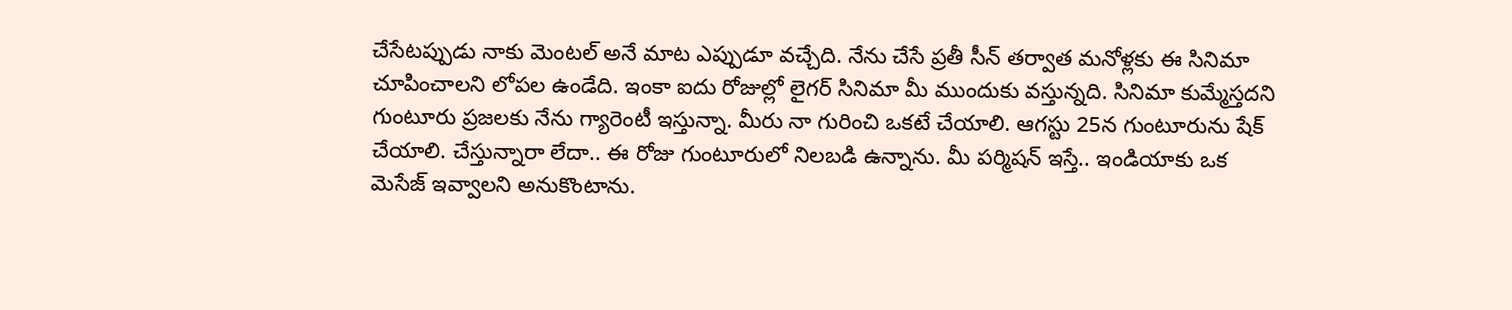చేసేటప్పుడు నాకు మెంటల్ అనే మాట ఎప్పుడూ వచ్చేది. నేను చేసే ప్రతీ సీన్ తర్వాత మనోళ్లకు ఈ సినిమా చూపించాలని లోపల ఉండేది. ఇంకా ఐదు రోజుల్లో లైగర్ సినిమా మీ ముందుకు వస్తున్నది. సినిమా కుమ్మేస్తదని గుంటూరు ప్రజలకు నేను గ్యారెంటీ ఇస్తున్నా. మీరు నా గురించి ఒకటే చేయాలి. ఆగస్టు 25న గుంటూరును షేక్ చేయాలి. చేస్తున్నారా లేదా.. ఈ రోజు గుంటూరులో నిలబడి ఉన్నాను. మీ పర్మిషన్ ఇస్తే.. ఇండియాకు ఒక మెసేజ్ ఇవ్వాలని అనుకొంటాను.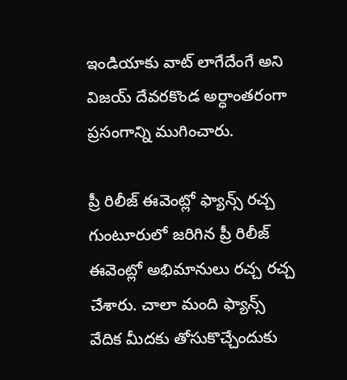ఇండియాకు వాట్ లాగేదేంగే అని విజయ్ దేవరకొండ అర్ధాంతరంగా ప్రసంగాన్ని ముగించారు.

ప్రీ రిలీజ్ ఈవెంట్లో ఫ్యాన్స్ రచ్చ
గుంటూరులో జరిగిన ప్రీ రిలీజ్ ఈవెంట్లో అభిమానులు రచ్చ రచ్చ చేశారు. చాలా మంది ఫ్యాన్స్ వేదిక మీదకు తోసుకొచ్చేందుకు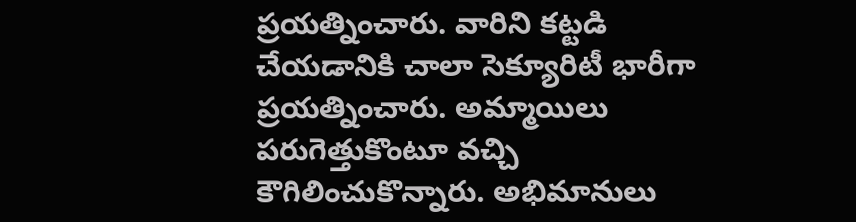ప్రయత్నించారు. వారిని కట్టడి చేయడానికి చాలా సెక్యూరిటీ భారీగా ప్రయత్నించారు. అమ్మాయిలు పరుగెత్తుకొంటూ వచ్చి కౌగిలించుకొన్నారు. అభిమానులు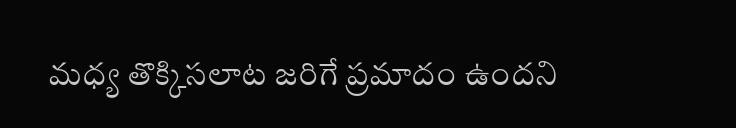మధ్య తొక్కిసలాట జరిగే ప్రమాదం ఉందని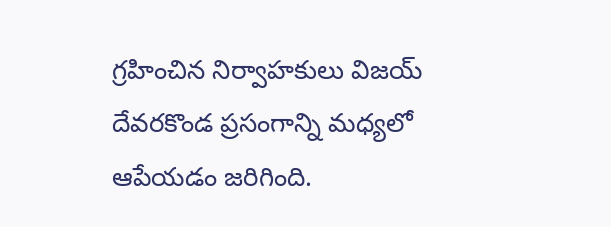గ్రహించిన నిర్వాహకులు విజయ్ దేవరకొండ ప్రసంగాన్ని మధ్యలో ఆపేయడం జరిగింది.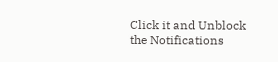Click it and Unblock the Notifications